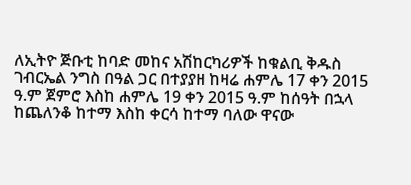ለኢትዮ ጅቡቲ ከባድ መከና አሽከርካሪዎች ከቁልቢ ቅዱስ ገብርኤል ንግስ በዓል ጋር በተያያዘ ከዛሬ ሐምሌ 17 ቀን 2015 ዓ.ም ጀምሮ እስከ ሐምሌ 19 ቀን 2015 ዓ.ም ከሰዓት በኋላ ከጨለንቆ ከተማ እስከ ቀርሳ ከተማ ባለው ዋናው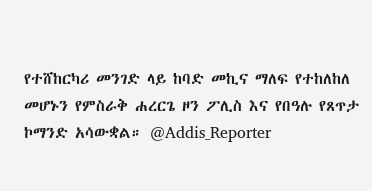የተሸከርካሪ መንገድ ላይ ከባድ መኪና ማለፍ የተከለከለ መሆኑን የምስራቅ ሐረርጌ ዞን ፖሊስ እና የበዓሉ የጸጥታ ኮማንድ አሳውቋል። @Addis_Reporter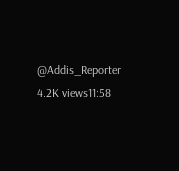@Addis_Reporter 4.2K views11:58